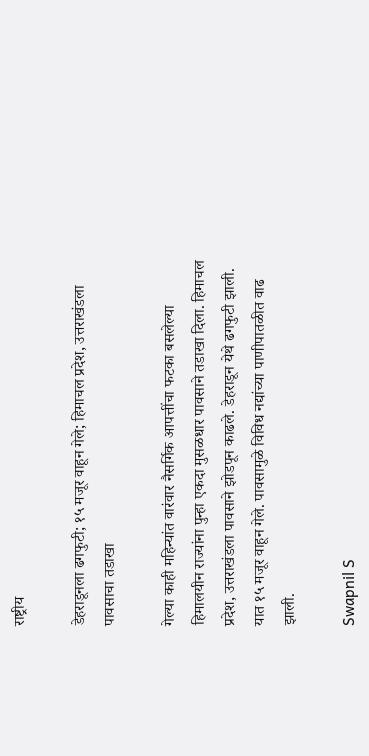राष्ट्रीय

डेहराडूनला ढगफुटी; १५ मजूर वाहून गेले; हिमाचल प्रदेश, उत्तराखंडला पावसाचा तडाखा

गेल्या काही महिन्यांत वारंवार नैसर्गिक आपत्तींचा फटका बसलेल्या हिमालयीन राज्यांना पुन्हा एकदा मुसळधार पावसाने तडाखा दिला. हिमाचल प्रदेश, उत्तराखंडला पावसाने झोडपून काढले. डेहराडून येथे ढगफुटी झाली. यात १५ मजूर वाहून गेले. पावसामुळे विविध नद्यांच्या पाणीपातळीत वाढ झाली.

Swapnil S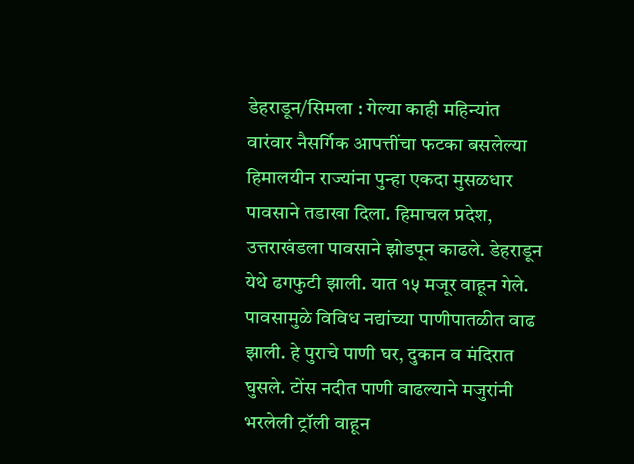डेहराडून/सिमला : गेल्या काही महिन्यांत वारंवार नैसर्गिक आपत्तींचा फटका बसलेल्या हिमालयीन राज्यांना पुन्हा एकदा मुसळधार पावसाने तडाखा दिला. हिमाचल प्रदेश, उत्तराखंडला पावसाने झोडपून काढले. डेहराडून येथे ढगफुटी झाली. यात १५ मजूर वाहून गेले. पावसामुळे विविध नद्यांच्या पाणीपातळीत वाढ झाली. हे पुराचे पाणी घर, दुकान व मंदिरात घुसले. टोंस नदीत पाणी वाढल्याने मजुरांनी भरलेली ट्रॉली वाहून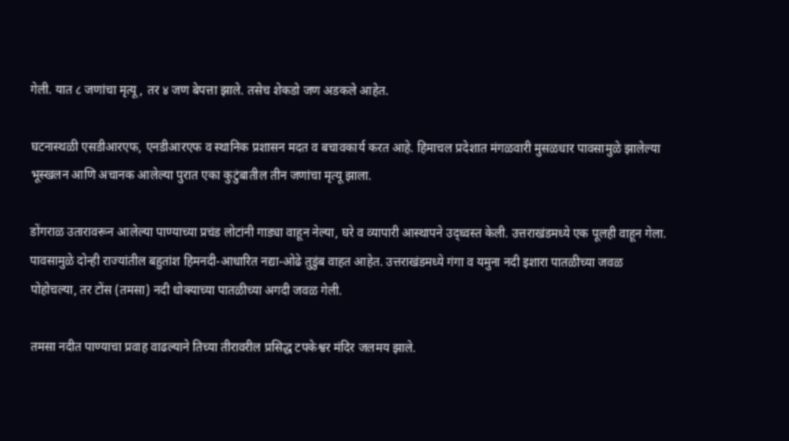गेली. यात ८ जणांचा मृत्यू, तर ४ जण बेपत्ता झाले. तसेच शेकडो जण अडकले आहेत.

घटनास्थळी एसडीआरएफ, एनडीआरएफ व स्थानिक प्रशासन मदत व बचावकार्य करत आहे. हिमाचल प्रदेशात मंगळवारी मुसळधार पावसामुळे झालेल्या भूस्खलन आणि अचानक आलेल्या पुरात एका कुटुंबातील तीन जणांचा मृत्यू झाला.

डोंगराळ उतारावरून आलेल्या पाण्याच्या प्रचंड लोटांनी गाड्या वाहून नेल्या, घरे व व्यापारी आस्थापने उद्ध्वस्त केली. उत्तराखंडमध्ये एक पूलही वाहून गेला. पावसामुळे दोन्ही राज्यांतील बहुतांश हिमनदी-आधारित नद्या-ओढे तुडुंब वाहत आहेत. उत्तराखंडमध्ये गंगा व यमुना नदी इशारा पातळीच्या जवळ पोहोचल्या, तर टोंस (तमसा) नदी धोक्याच्या पातळीच्या अगदी जवळ गेली.

तमसा नदीत पाण्याचा प्रवाह वाढल्याने तिच्या तीरावरील प्रसिद्ध टपकेश्वर मंदिर जलमय झाले.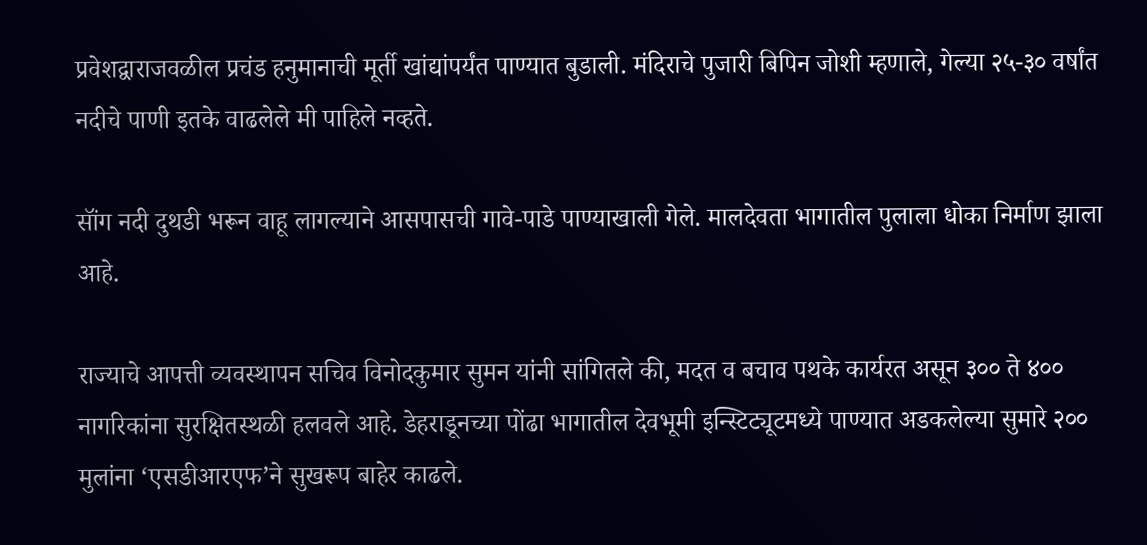प्रवेशद्वाराजवळील प्रचंड हनुमानाची मूर्ती खांद्यांपर्यंत पाण्यात बुडाली. मंदिराचे पुजारी बिपिन जोशी म्हणाले, गेल्या २५-३० वर्षांत नदीचे पाणी इतके वाढलेले मी पाहिले नव्हते.

सॉंग नदी दुथडी भरून वाहू लागल्याने आसपासची गावे-पाडे पाण्याखाली गेले. मालदेवता भागातील पुलाला धोका निर्माण झाला आहे.

राज्याचे आपत्ती व्यवस्थापन सचिव विनोदकुमार सुमन यांनी सांगितले की, मदत व बचाव पथके कार्यरत असून ३०० ते ४०० नागरिकांना सुरक्षितस्थळी हलवले आहे. डेहराडूनच्या पोंढा भागातील देवभूमी इन्स्टिट्यूटमध्ये पाण्यात अडकलेल्या सुमारे २०० मुलांना ‘एसडीआरएफ’ने सुखरूप बाहेर काढले.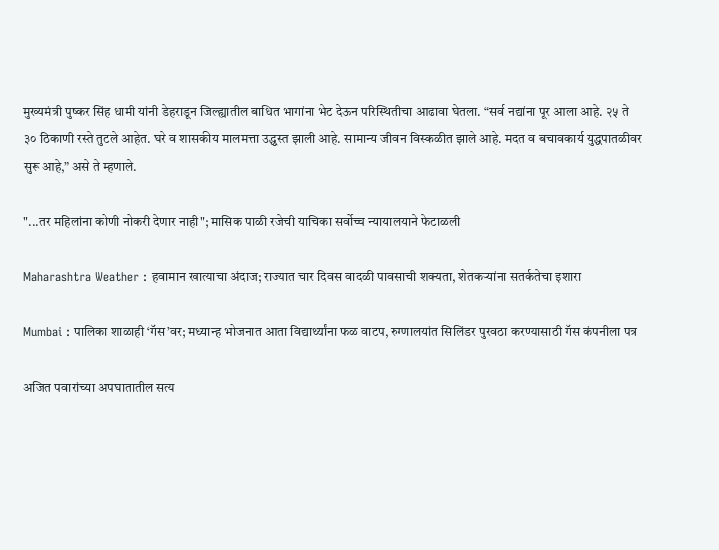मुख्यमंत्री पुष्कर सिंह धामी यांनी डेहराडून जिल्ह्यातील बाधित भागांना भेट देऊन परिस्थितीचा आढावा घेतला. “सर्व नद्यांना पूर आला आहे. २५ ते ३० ठिकाणी रस्ते तुटले आहेत. घरे व शासकीय मालमत्ता उद्ध्वस्त झाली आहे. सामान्य जीवन विस्कळीत झाले आहे. मदत व बचावकार्य युद्धपातळीवर सुरू आहे,” असे ते म्हणाले.

"...तर महिलांना कोणी नोकरी देणार नाही"; मासिक पाळी रजेची याचिका सर्वोच्च न्यायालयाने फेटाळली

Maharashtra Weather : हवामान खात्याचा अंदाज; राज्यात चार दिवस वादळी पावसाची शक्यता, शेतकऱ्यांना सतर्कतेचा इशारा

Mumbai : पालिका शाळाही ‘गॅस’वर; मध्यान्ह भोजनात आता विद्यार्थ्यांना फळ वाटप, रुग्णालयांत सिलिंडर पुरवठा करण्यासाठी गॅस कंपनीला पत्र

अजित पवारांच्या अपघातातील सत्य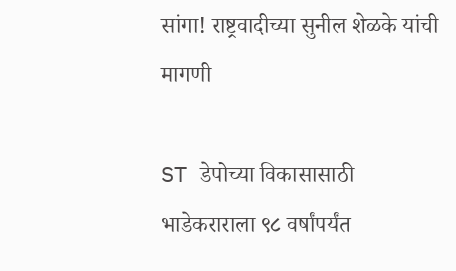सांगा! राष्ट्रवादीच्या सुनील शेळके यांची मागणी

ST डेपोच्या विकासासाठी भाडेकराराला ९८ वर्षांपर्यंत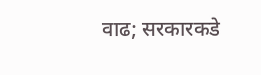वाढ; सरकारकडे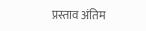प्रस्ताव अंतिम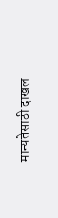मान्यतेसाठी दाखल